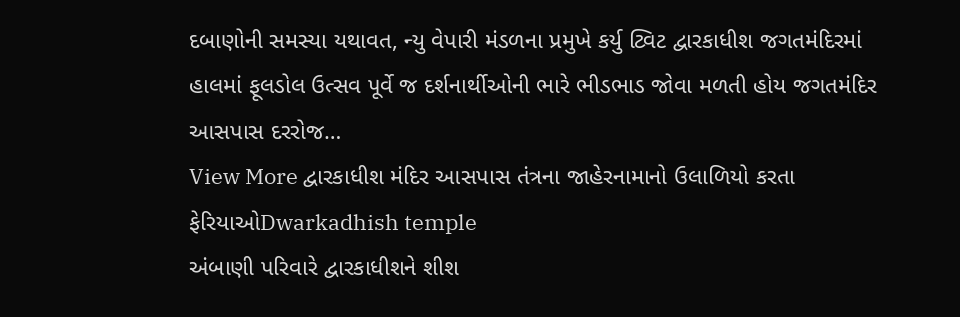દબાણોની સમસ્યા યથાવત, ન્યુ વેપારી મંડળના પ્રમુખે કર્યુ ટ્વિટ દ્વારકાધીશ જગતમંદિરમાં હાલમાં ફૂલડોલ ઉત્સવ પૂર્વે જ દર્શનાર્થીઓની ભારે ભીડભાડ જોવા મળતી હોય જગતમંદિર આસપાસ દરરોજ…
View More દ્વારકાધીશ મંદિર આસપાસ તંત્રના જાહેરનામાનો ઉલાળિયો કરતા ફેરિયાઓDwarkadhish temple
અંબાણી પરિવારે દ્વારકાધીશને શીશ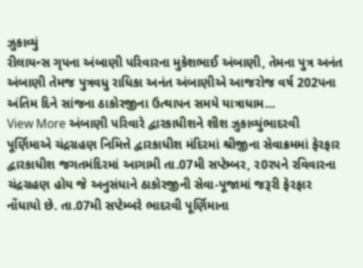ઝુકાવ્યું
રીલાયન્સ ગૃપના અંબાણી પરિવારના મુકેશભાઈ અંબાણી, તેમના પુત્ર અનંત અંબાણી તેમજ પુત્રવધુ રાધિકા અનંત અંબાણીએ આજરોજ વર્ષ 202પના અંતિમ દિને સાંજના ઠાકોરજીના ઉત્થાપન સમયે યાત્રાધામ…
View More અંબાણી પરિવારે દ્વારકાધીશને શીશ ઝુકાવ્યુંભાદરવી પૂર્ણિમાએ ચંદ્રગ્રહણ નિમિત્તે દ્વારકાધીશ મંદિરમાં શ્રીજીના સેવાક્રમમાં ફેરફાર
દ્વારકાધીશ જગતમંદિરમાં આગામી તા.07મી સપ્ટેમ્બર, ર0રપને રવિવારના ચંદ્રગ્રહણ હોય જે અનુસંધાને ઠાકોરજીની સેવા-પૂજામાં જરૂરી ફેરફાર નોંધાયો છે. તા.07મી સપ્ટેમ્બરે ભાદરવી પૂર્ણિમાના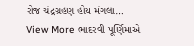રોજ ચંદ્રગ્રહણ હોય મંગલા…
View More ભાદરવી પૂર્ણિમાએ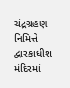ચંદ્રગ્રહણ નિમિત્તે દ્વારકાધીશ મંદિરમાં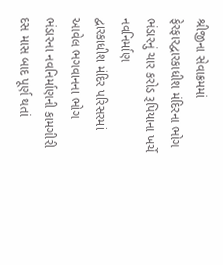શ્રીજીના સેવાક્રમમાં ફેરફારદ્વારકાધીશ મંદિરના ભોગ ભંડારનું ચાર કરોડ રૂપિયાના ખર્ચે નવનિર્માણ
દ્વારકાધીશ મંદિર પરિસરમાં આવેલ ભગવાનના ભોગ ભંડારના નવનિર્માણની કામગીરી દસ માસ બાદ પૂર્ણ થતાં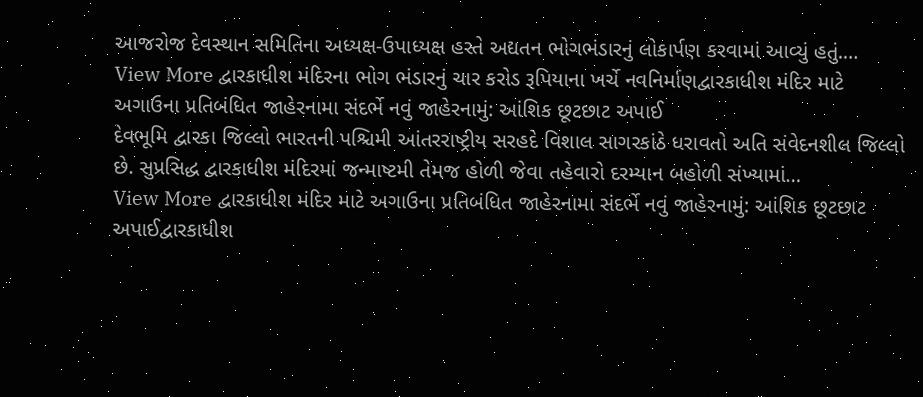આજરોજ દેવસ્થાન સમિતિના અધ્યક્ષ-ઉપાધ્યક્ષ હસ્તે અદ્યતન ભોગભંડારનું લોકાર્પણ કરવામાં આવ્યું હતું.…
View More દ્વારકાધીશ મંદિરના ભોગ ભંડારનું ચાર કરોડ રૂપિયાના ખર્ચે નવનિર્માણદ્વારકાધીશ મંદિર માટે અગાઉના પ્રતિબંધિત જાહેરનામા સંદર્ભે નવું જાહેરનામું: આંશિક છૂટછાટ અપાઈ
દેવભૂમિ દ્વારકા જિલ્લો ભારતની પશ્ચિમી આંતરરાષ્ટ્રીય સરહદે વિશાલ સાગરકાંઠે ધરાવતો અતિ સંવેદનશીલ જિલ્લો છે. સુપ્રસિદ્ધ દ્વારકાધીશ મંદિરમાં જન્માષ્ટમી તેમજ હોળી જેવા તહેવારો દરમ્યાન બહોળી સંખ્યામાં…
View More દ્વારકાધીશ મંદિર માટે અગાઉના પ્રતિબંધિત જાહેરનામા સંદર્ભે નવું જાહેરનામું: આંશિક છૂટછાટ અપાઈદ્વારકાધીશ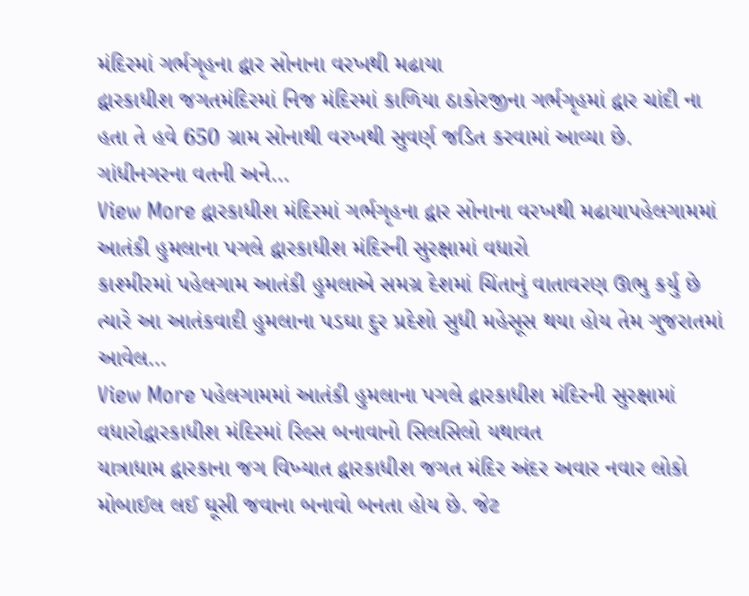મંદિરમાં ગર્ભગૃહના દ્વાર સોનાના વરખથી મઢાયા
દ્વારકાધીશ જગતમંદિરમાં નિજ મંદિરમાં કાળિયા ઠાકોરજીના ગર્ભગૃહમાં દ્વાર ચાંદી ના હતા તે હવે 650 ગ્રામ સોનાથી વરખથી સુવર્ણ જડિત કરવામાં આવ્યા છે. ગાંધીનગરના વતની અને…
View More દ્વારકાધીશ મંદિરમાં ગર્ભગૃહના દ્વાર સોનાના વરખથી મઢાયાપહેલગામમાં આતંકી હુમલાના પગલે દ્વારકાધીશ મંદિરની સુરક્ષામાં વધારો
કાશ્મીરમાં પહેલગામ આતંકી હુમલાએ સમગ્ર દેશમાં ચિંતાનું વાતાવરણ ઊભુ કર્યુ છે ત્યારે આ આતંકવાદી હુમલાના પડઘા દુર પ્રદેશો સુધી મહેસૂસ થયા હોય તેમ ગુજરાતમાં આવેલ…
View More પહેલગામમાં આતંકી હુમલાના પગલે દ્વારકાધીશ મંદિરની સુરક્ષામાં વધારોદ્વારકાધીશ મંદિરમાં રિલ્સ બનાવાનો સિલસિલો યથાવત
યાત્રાધામ દ્વારકાના જગ વિખ્યાત દ્વારકાધીશ જગત મંદિર અંદર અવાર નવાર લોકો મોબાઈલ લઈ ઘૂસી જવાના બનાવો બનતા હોય છે. જેટ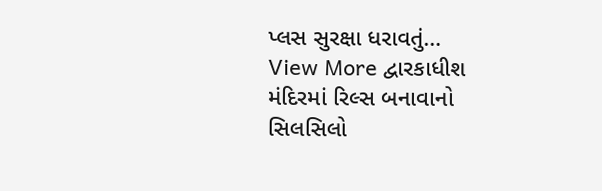પ્લસ સુરક્ષા ધરાવતું…
View More દ્વારકાધીશ મંદિરમાં રિલ્સ બનાવાનો સિલસિલો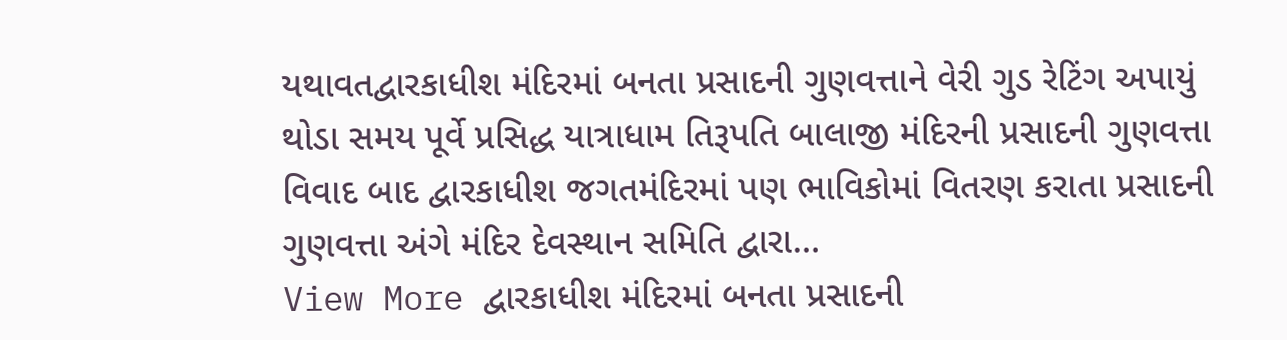યથાવતદ્વારકાધીશ મંદિરમાં બનતા પ્રસાદની ગુણવત્તાને વેરી ગુડ રેટિંગ અપાયું
થોડા સમય પૂર્વે પ્રસિદ્ધ યાત્રાધામ તિરૂપતિ બાલાજી મંદિરની પ્રસાદની ગુણવત્તા વિવાદ બાદ દ્વારકાધીશ જગતમંદિરમાં પણ ભાવિકોમાં વિતરણ કરાતા પ્રસાદની ગુણવત્તા અંગે મંદિર દેવસ્થાન સમિતિ દ્વારા…
View More દ્વારકાધીશ મંદિરમાં બનતા પ્રસાદની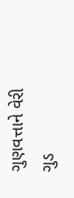ગુણવત્તાને વેરી ગુડ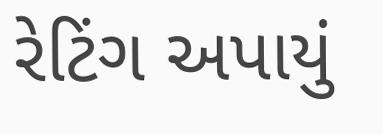રેટિંગ અપાયું